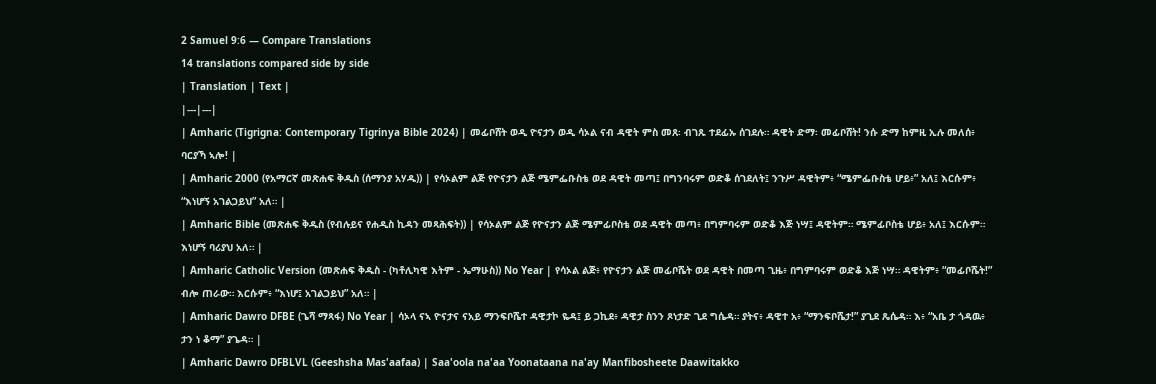2 Samuel 9:6 — Compare Translations
14 translations compared side by side
| Translation | Text |
|---|---|
| Amharic (Tigrigna: Contemporary Tigrinya Bible 2024) | መፊቦሸት ወዲ ዮናታን ወዲ ሳኦል ናብ ዳዊት ምስ መጸ፡ ብገጹ ተደፊኡ ሰገደሉ። ዳዊት ድማ፡ መፊቦሸት! ንሱ ድማ ከምዚ ኢሉ መለሰ፥ ባርያኻ ኣሎ! |
| Amharic 2000 (የአማርኛ መጽሐፍ ቅዱስ (ሰማንያ አሃዱ)) | የሳኦልም ልጅ የዮናታን ልጅ ሜምፌቡስቴ ወደ ዳዊት መጣ፤ በግንባሩም ወድቆ ሰገደለት፤ ንጉሥ ዳዊትም፥ “ሜምፌቡስቴ ሆይ፥” አለ፤ እርሱም፥ “እነሆኝ አገልጋይህ” አለ። |
| Amharic Bible (መጽሐፍ ቅዱስ (የብሉይና የሐዲስ ኪዳን መጻሕፍት)) | የሳኦልም ልጅ የዮናታን ልጅ ሜምፊቦስቴ ወደ ዳዊት መጣ፥ በግምባሩም ወድቆ እጅ ነሣ፤ ዳዊትም። ሜምፊቦስቴ ሆይ፥ አለ፤ እርሱም። እነሆኝ ባሪያህ አለ። |
| Amharic Catholic Version (መጽሐፍ ቅዱስ - (ካቶሊካዊ እትም - ኤማሁስ)) No Year | የሳኦል ልጅ፥ የዮናታን ልጅ መፊቦሼት ወደ ዳዊት በመጣ ጊዜ፥ በግምባሩም ወድቆ እጅ ነሣ። ዳዊትም፥ “መፊቦሼት!” ብሎ ጠራው። እርሱም፥ “እነሆ፤ አገልጋይህ” አለ። |
| Amharic Dawro DFBE (ጌሻ ማጻፋ) No Year | ሳኦላ ናኣ ዮናታና ናአይ ማንፍቦሼተ ዳዊታኮ ዬዳ፤ ይ ጋኪደ፥ ዳዊታ ስንን ጾነታድ ጊደ ግሴዳ። ያትና፥ ዳዊተ አ፥ “ማንፍቦሼታ!” ያጊደ ጼሴዳ። እ፥ “አቤ ታ ጎዳዉ፥ ታን ነ ቆማ” ያጌዳ። |
| Amharic Dawro DFBLVL (Geeshsha Mas'aafaa) | Saa'oola na'aa Yoonataana na'ay Manfibosheete Daawitakko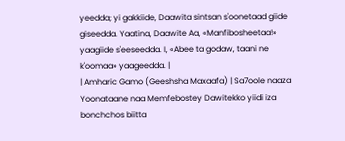yeedda; yi gakkiide, Daawita sintsan s'oonetaad giide giseedda. Yaatina, Daawite Aa, «Manfibosheetaa!» yaagiide s'eeseedda. I, «Abee ta godaw, taani ne k'oomaa» yaageedda. |
| Amharic Gamo (Geeshsha Maxaafa) | Sa7oole naaza Yoonataane naa Memfebostey Dawitekko yiidi iza bonchchos biitta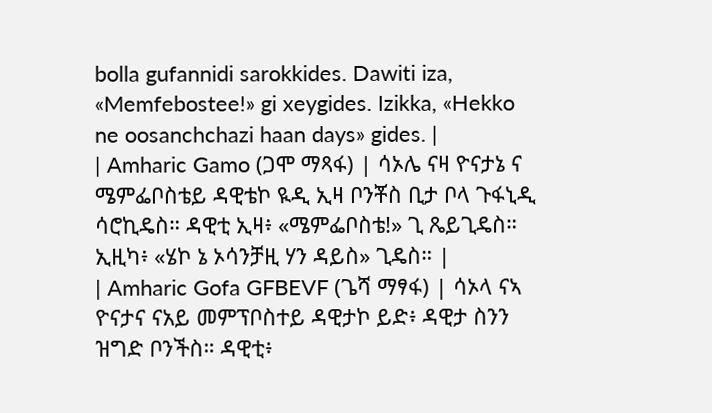bolla gufannidi sarokkides. Dawiti iza, «Memfebostee!» gi xeygides. Izikka, «Hekko ne oosanchchazi haan days» gides. |
| Amharic Gamo (ጋሞ ማጻፋ) | ሳኦሌ ናዛ ዮናታኔ ና ሜምፌቦስቴይ ዳዊቴኮ ዪዲ ኢዛ ቦንቾስ ቢታ ቦላ ጉፋኒዲ ሳሮኪዴስ። ዳዊቲ ኢዛ፥ «ሜምፌቦስቴ!» ጊ ጼይጊዴስ። ኢዚካ፥ «ሄኮ ኔ ኦሳንቻዚ ሃን ዳይስ» ጊዴስ። |
| Amharic Gofa GFBEVF (ጌሻ ማፃፋ) | ሳኦላ ናኣ ዮናታና ናአይ መምፕቦስተይ ዳዊታኮ ይድ፥ ዳዊታ ስንን ዝግድ ቦንችስ። ዳዊቲ፥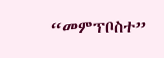“መምፕቦስተ”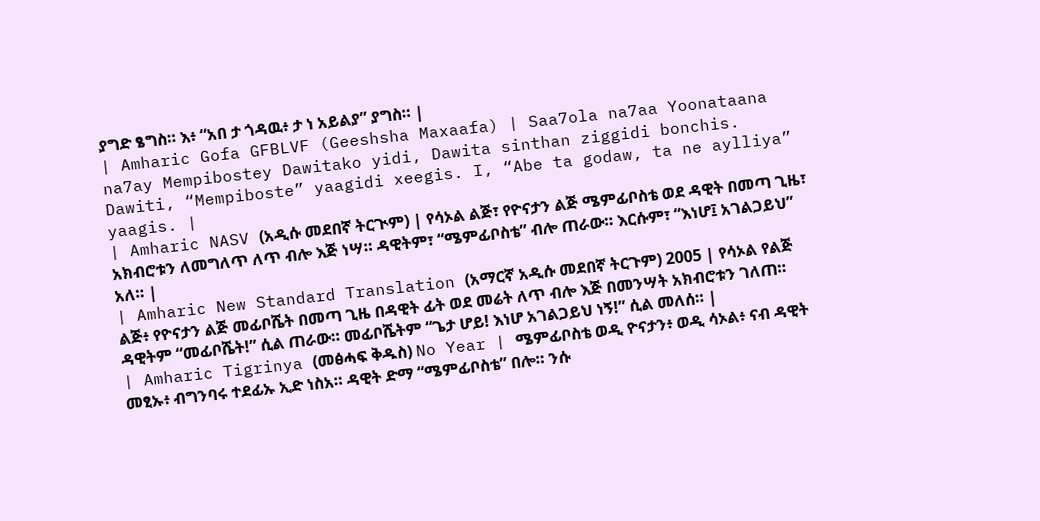ያግድ ፄግስ። እ፥ “አበ ታ ጎዳዉ፥ ታ ነ አይልያ” ያግስ። |
| Amharic Gofa GFBLVF (Geeshsha Maxaafa) | Saa7ola na7aa Yoonataana na7ay Mempibostey Dawitako yidi, Dawita sinthan ziggidi bonchis. Dawiti, “Mempiboste” yaagidi xeegis. I, “Abe ta godaw, ta ne aylliya” yaagis. |
| Amharic NASV (አዲሱ መደበኛ ትርጒም) | የሳኦል ልጅ፣ የዮናታን ልጅ ሜምፊቦስቴ ወደ ዳዊት በመጣ ጊዜ፣ አክብሮቱን ለመግለጥ ለጥ ብሎ እጅ ነሣ። ዳዊትም፣ “ሜምፊቦስቴ” ብሎ ጠራው። እርሱም፣ “እነሆ፤ አገልጋይህ” አለ። |
| Amharic New Standard Translation (አማርኛ አዲሱ መደበኛ ትርጉም) 2005 | የሳኦል የልጅ ልጅ፥ የዮናታን ልጅ መፊቦሼት በመጣ ጊዜ በዳዊት ፊት ወደ መሬት ለጥ ብሎ እጅ በመንሣት አክብሮቱን ገለጠ። ዳዊትም “መፊቦሼት!” ሲል ጠራው። መፊቦሼትም “ጌታ ሆይ! እነሆ አገልጋይህ ነኝ!” ሲል መለሰ። |
| Amharic Tigrinya (መፅሓፍ ቅዱስ) No Year | ሜምፊቦስቴ ወዲ ዮናታን፥ ወዲ ሳኦል፥ ናብ ዳዊት መፂኡ፥ ብግንባሩ ተደፊኡ ኢድ ነስአ። ዳዊት ድማ “ሜምፊቦስቴ” በሎ። ንሱ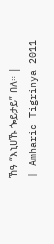ኸዓ “እኒሀኹ ጐይታይ” በለ። |
| Amharic Tigrinya 2011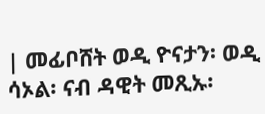| መፊቦሸት ወዲ ዮናታን፡ ወዲ ሳኦል፡ ናብ ዳዊት መጺኡ፡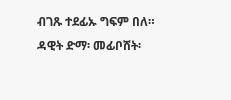ብገጹ ተደፊኡ ግፍም በለ። ዳዊት ድማ፡ መፊቦሸት፡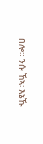በሎ። ንሱ ኸኣ፡ እኔኹ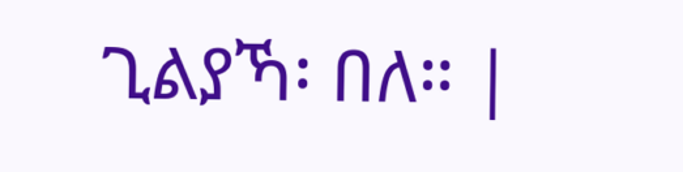ጊልያኻ፡ በለ። |